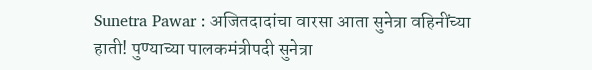Sunetra Pawar : अजितदादांचा वारसा आता सुनेत्रा वहिनींच्या हाती! पुण्याच्या पालकमंत्रीपदी सुनेत्रा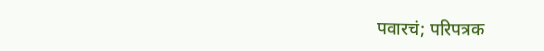पवारचं; परिपत्रक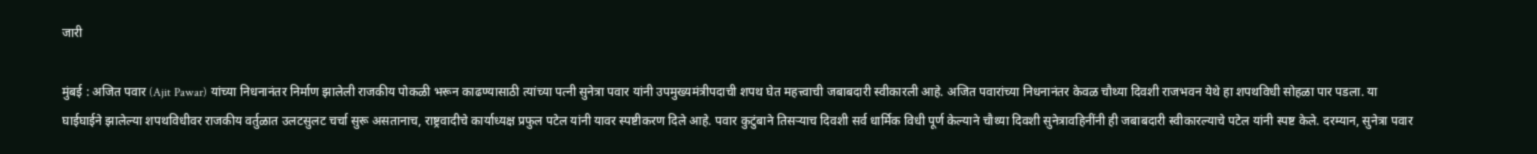जारी

मुंबई : अजित पवार (Ajit Pawar) यांच्या निधनानंतर निर्माण झालेली राजकीय पोकळी भरून काढण्यासाठी त्यांच्या पत्नी सुनेत्रा पवार यांनी उपमुख्यमंत्रीपदाची शपथ घेत महत्त्वाची जबाबदारी स्वीकारली आहे. अजित पवारांच्या निधनानंतर केवळ चौथ्या दिवशी राजभवन येथे हा शपथविधी सोहळा पार पडला. या घाईघाईने झालेल्या शपथविधीवर राजकीय वर्तुळात उलटसुलट चर्चा सुरू असतानाच, राष्ट्रवादीचे कार्याध्यक्ष प्रफुल पटेल यांनी यावर स्पष्टीकरण दिले आहे. पवार कुटुंबाने तिसऱ्याच दिवशी सर्व धार्मिक विधी पूर्ण केल्याने चौथ्या दिवशी सुनेत्रावहिनींनी ही जबाबदारी स्वीकारल्याचे पटेल यांनी स्पष्ट केले. दरम्यान, सुनेत्रा पवार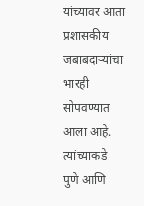यांच्यावर आता प्रशासकीय जबाबदाऱ्यांचा भारही सोपवण्यात आला आहे. त्यांच्याकडे पुणे आणि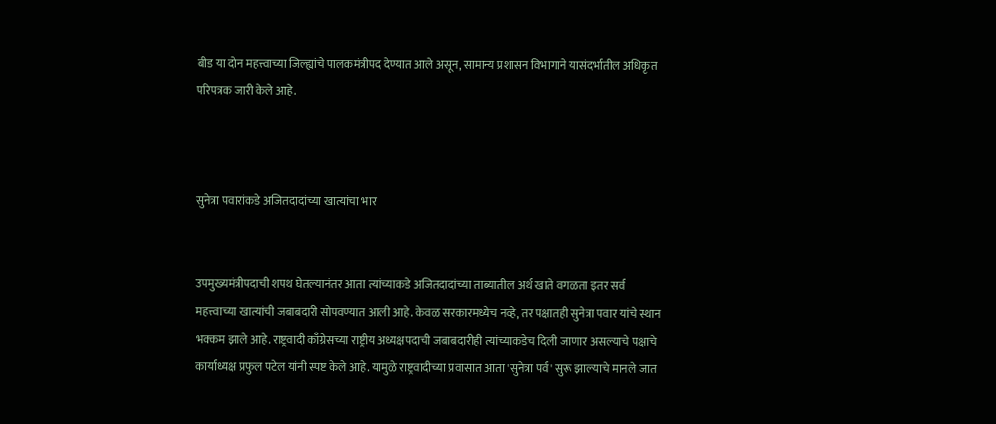बीड या दोन महत्त्वाच्या जिल्ह्यांचे पालकमंत्रीपद देण्यात आले असून, सामान्य प्रशासन विभागाने यासंदर्भातील अधिकृत परिपत्रक जारी केले आहे.



सुनेत्रा पवारांकडे अजितदादांच्या खात्यांचा भार


उपमुख्यमंत्रीपदाची शपथ घेतल्यानंतर आता त्यांच्याकडे अजितदादांच्या ताब्यातील अर्थ खाते वगळता इतर सर्व महत्त्वाच्या खात्यांची जबाबदारी सोपवण्यात आली आहे. केवळ सरकारमध्येच नव्हे, तर पक्षातही सुनेत्रा पवार यांचे स्थान भक्कम झाले आहे. राष्ट्रवादी काँग्रेसच्या राष्ट्रीय अध्यक्षपदाची जबाबदारीही त्यांच्याकडेच दिली जाणार असल्याचे पक्षाचे कार्याध्यक्ष प्रफुल पटेल यांनी स्पष्ट केले आहे. यामुळे राष्ट्रवादीच्या प्रवासात आता 'सुनेत्रा पर्व' सुरू झाल्याचे मानले जात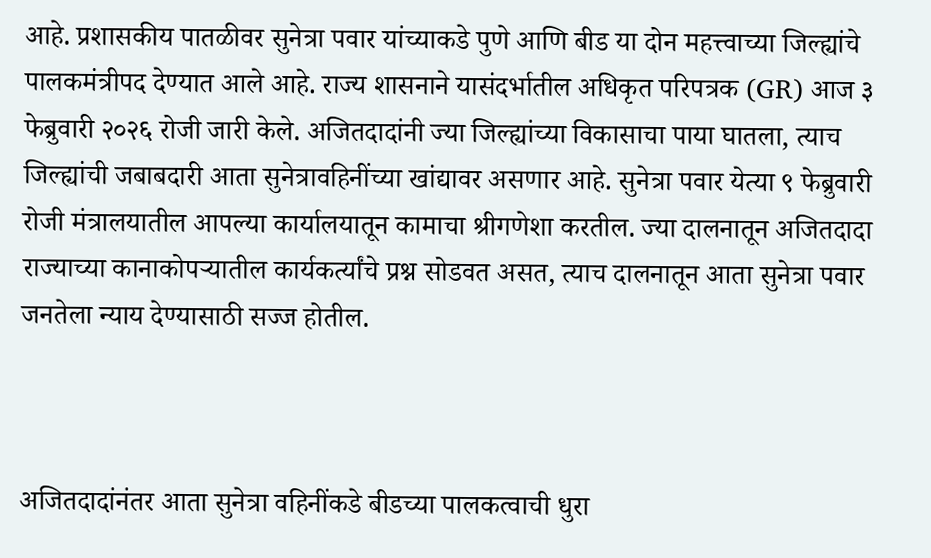आहे. प्रशासकीय पातळीवर सुनेत्रा पवार यांच्याकडे पुणे आणि बीड या दोन महत्त्वाच्या जिल्ह्यांचे पालकमंत्रीपद देण्यात आले आहे. राज्य शासनाने यासंदर्भातील अधिकृत परिपत्रक (GR) आज ३ फेब्रुवारी २०२६ रोजी जारी केले. अजितदादांनी ज्या जिल्ह्यांच्या विकासाचा पाया घातला, त्याच जिल्ह्यांची जबाबदारी आता सुनेत्रावहिनींच्या खांद्यावर असणार आहे. सुनेत्रा पवार येत्या ९ फेब्रुवारी रोजी मंत्रालयातील आपल्या कार्यालयातून कामाचा श्रीगणेशा करतील. ज्या दालनातून अजितदादा राज्याच्या कानाकोपऱ्यातील कार्यकर्त्यांचे प्रश्न सोडवत असत, त्याच दालनातून आता सुनेत्रा पवार जनतेला न्याय देण्यासाठी सज्ज होतील.



अजितदादांनंतर आता सुनेत्रा वहिनींकडे बीडच्या पालकत्वाची धुरा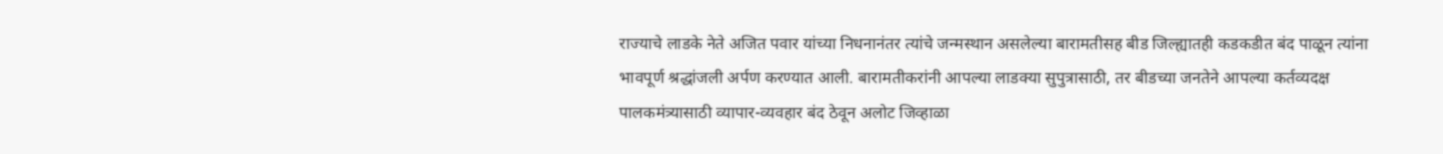राज्याचे लाडके नेते अजित पवार यांच्या निधनानंतर त्यांचे जन्मस्थान असलेल्या बारामतीसह बीड जिल्ह्यातही कडकडीत बंद पाळून त्यांना भावपूर्ण श्रद्धांजली अर्पण करण्यात आली. बारामतीकरांनी आपल्या लाडक्या सुपुत्रासाठी, तर बीडच्या जनतेने आपल्या कर्तव्यदक्ष पालकमंत्र्यासाठी व्यापार-व्यवहार बंद ठेवून अलोट जिव्हाळा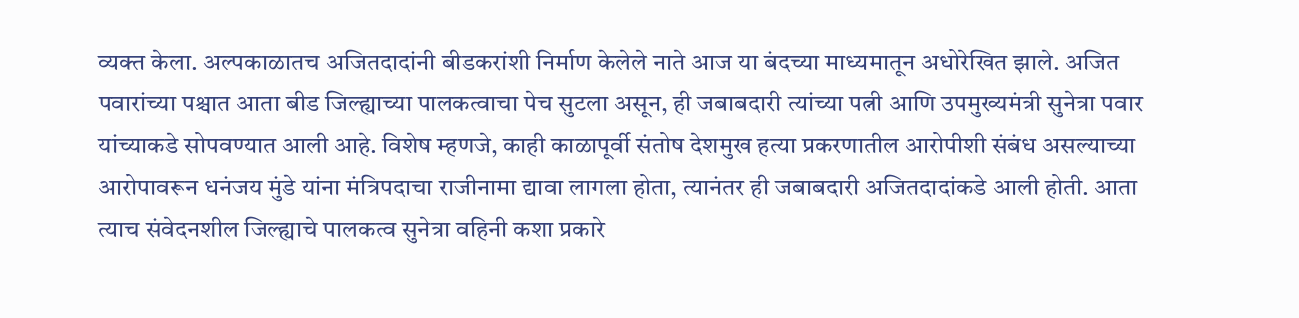व्यक्त केला. अल्पकाळातच अजितदादांनी बीडकरांशी निर्माण केलेले नाते आज या बंदच्या माध्यमातून अधोरेखित झाले. अजित पवारांच्या पश्चात आता बीड जिल्ह्याच्या पालकत्वाचा पेच सुटला असून, ही जबाबदारी त्यांच्या पत्नी आणि उपमुख्यमंत्री सुनेत्रा पवार यांच्याकडे सोपवण्यात आली आहे. विशेष म्हणजे, काही काळापूर्वी संतोष देशमुख हत्या प्रकरणातील आरोपीशी संबंध असल्याच्या आरोपावरून धनंजय मुंडे यांना मंत्रिपदाचा राजीनामा द्यावा लागला होता, त्यानंतर ही जबाबदारी अजितदादांकडे आली होती. आता त्याच संवेदनशील जिल्ह्याचे पालकत्व सुनेत्रा वहिनी कशा प्रकारे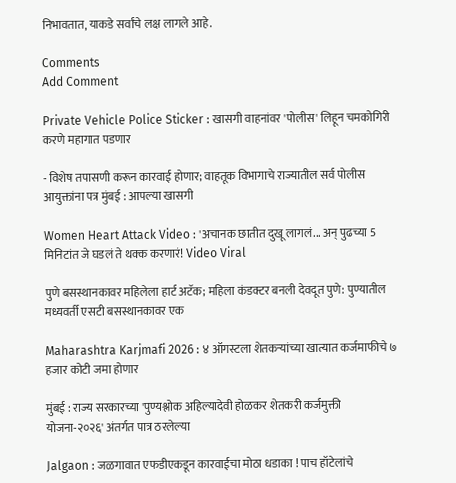निभावतात, याकडे सर्वांचे लक्ष लागले आहे.

Comments
Add Comment

Private Vehicle Police Sticker : खासगी वाहनांवर 'पोलीस' लिहून चमकोगिरी करणे महागात पडणार

- विशेष तपासणी करून कारवाई होणार; वाहतूक विभागाचे राज्यातील सर्व पोलीस आयुक्तांना पत्र मुंबई : आपल्या खासगी

Women Heart Attack Video : 'अचानक छातीत दुखू लागलं... अन् पुढच्या 5 मिनिटांत जे घडलं ते थक्क करणारं! Video Viral

पुणे बसस्थानकावर महिलेला हार्ट अटॅक; महिला कंडक्टर बनली देवदूत पुणे: पुण्यातील मध्यवर्ती एसटी बसस्थानकावर एक

Maharashtra Karjmafi 2026 : ४ ऑगस्टला शेतकऱ्यांच्या खात्यात कर्जमाफीचे ७ हजार कोटी जमा होणार

मुंबई : राज्य सरकारच्या 'पुण्यश्लोक अहिल्यादेवी होळकर शेतकरी कर्जमुक्ती योजना-२०२६' अंतर्गत पात्र ठरलेल्या

Jalgaon : जळगावात एफडीएकडून कारवाईचा मोठा धडाका ! पाच हॉटेलांचे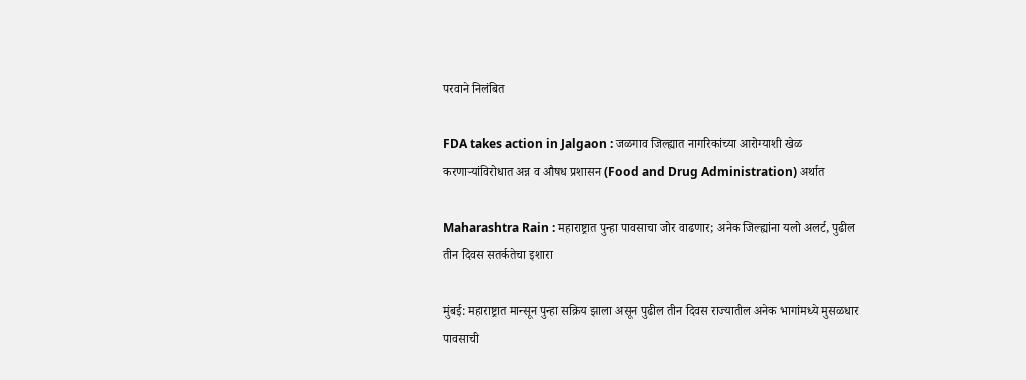परवाने निलंबित

FDA takes action in Jalgaon : जळगाव जिल्ह्यात नागरिकांच्या आरोग्याशी खेळ करणाऱ्यांविरोधात अन्न व औषध प्रशासन (Food and Drug Administration) अर्थात

Maharashtra Rain : महाराष्ट्रात पुन्हा पावसाचा जोर वाढणार; अनेक जिल्ह्यांना यलो अलर्ट, पुढील तीन दिवस सतर्कतेचा इशारा

मुंबई: महाराष्ट्रात मान्सून पुन्हा सक्रिय झाला असून पुढील तीन दिवस राज्यातील अनेक भागांमध्ये मुसळधार पावसाची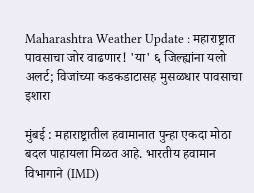Maharashtra Weather Update : महाराष्ट्रात पावसाचा जोर वाढणार! 'या' ६ जिल्ह्यांना यलो अलर्ट; विजांच्या कडकडाटासह मुसळधार पावसाचा इशारा

मुंबई : महाराष्ट्रातील हवामानात पुन्हा एकदा मोठा बदल पाहायला मिळत आहे. भारतीय हवामान विभागाने (IMD)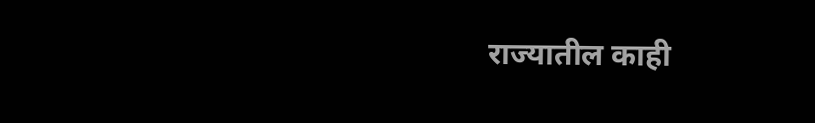राज्यातील काही